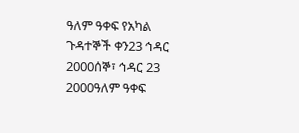ዓለም ዓቀፍ የአካል ጉዳተኞች ቀን23 ኅዳር 2000ሰኞ፣ ኅዳር 23 2000ዓለም ዓቀፍ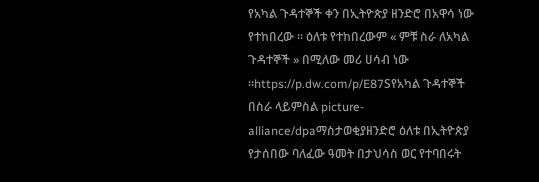የአካል ጉዳተኞች ቀን በኢትዮጵያ ዘንድሮ በአዋሳ ነው የተከበረው ። ዕለቱ የተከበረውም « ምቹ ስራ ለአካል ጉዳተኞች » በሚለው መሪ ሀሳብ ነው ።https://p.dw.com/p/E87Sየአካል ጉዳተኞች በስራ ላይምስል picture-alliance/dpaማስታወቂያዘንድሮ ዕለቱ በኢትዮጵያ የታሰበው ባለፈው ዓመት በታህሳስ ወር የተባበሩት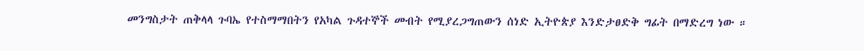መንግስታት ጠቅላላ ጉባኤ የተስማማበትን የአካል ጉዳተኞች መብት የሚያረጋግጠውን ሰነድ ኢትዮጵያ እንድታፀድቅ ግፊት በማድረግ ነው ።